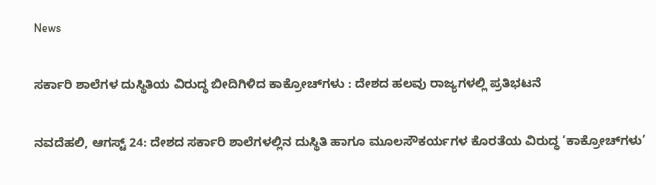News

ಸರ್ಕಾರಿ ಶಾಲೆಗಳ ದುಸ್ಥಿತಿಯ ವಿರುದ್ಧ ಬೀದಿಗಿಳಿದ ಕಾಕ್ರೋಚ್‌ಗಳು : ದೇಶದ ಹಲವು ರಾಜ್ಯಗಳಲ್ಲಿ ಪ್ರತಿಭಟನೆ

ನವದೆಹಲಿ, ಆಗಸ್ಟ್ 24: ದೇಶದ ಸರ್ಕಾರಿ ಶಾಲೆಗಳಲ್ಲಿನ ದುಸ್ಥಿತಿ ಹಾಗೂ ಮೂಲಸೌಕರ್ಯಗಳ ಕೊರತೆಯ ವಿರುದ್ಧ ‘ಕಾಕ್ರೋಚ್‌ಗಳು’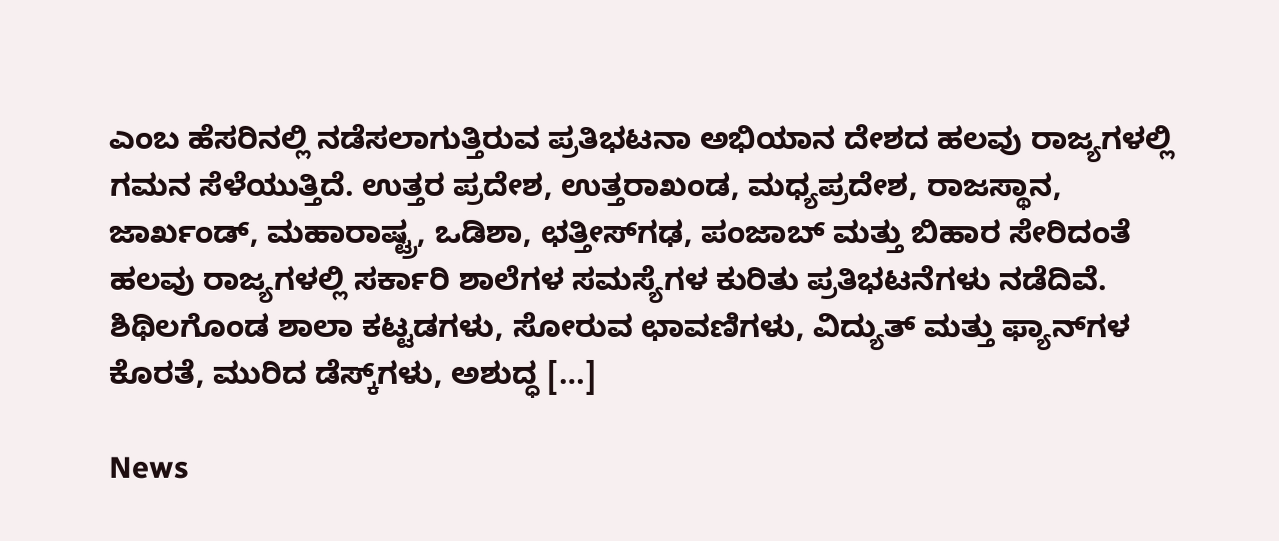ಎಂಬ ಹೆಸರಿನಲ್ಲಿ ನಡೆಸಲಾಗುತ್ತಿರುವ ಪ್ರತಿಭಟನಾ ಅಭಿಯಾನ ದೇಶದ ಹಲವು ರಾಜ್ಯಗಳಲ್ಲಿ ಗಮನ ಸೆಳೆಯುತ್ತಿದೆ. ಉತ್ತರ ಪ್ರದೇಶ, ಉತ್ತರಾಖಂಡ, ಮಧ್ಯಪ್ರದೇಶ, ರಾಜಸ್ಥಾನ, ಜಾರ್ಖಂಡ್, ಮಹಾರಾಷ್ಟ್ರ, ಒಡಿಶಾ, ಛತ್ತೀಸ್‌ಗಢ, ಪಂಜಾಬ್ ಮತ್ತು ಬಿಹಾರ ಸೇರಿದಂತೆ ಹಲವು ರಾಜ್ಯಗಳಲ್ಲಿ ಸರ್ಕಾರಿ ಶಾಲೆಗಳ ಸಮಸ್ಯೆಗಳ ಕುರಿತು ಪ್ರತಿಭಟನೆಗಳು ನಡೆದಿವೆ. ಶಿಥಿಲಗೊಂಡ ಶಾಲಾ ಕಟ್ಟಡಗಳು, ಸೋರುವ ಛಾವಣಿಗಳು, ವಿದ್ಯುತ್ ಮತ್ತು ಫ್ಯಾನ್‌ಗಳ ಕೊರತೆ, ಮುರಿದ ಡೆಸ್ಕ್‌ಗಳು, ಅಶುದ್ಧ […]

News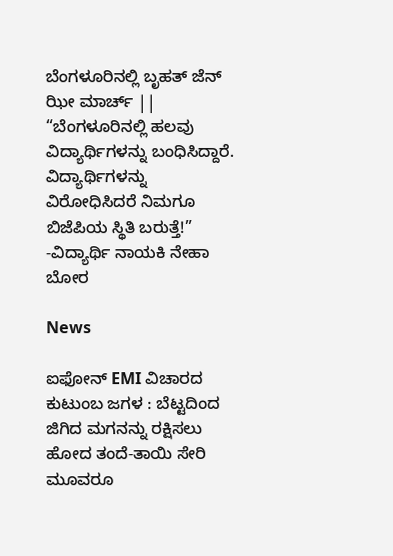ಬೆಂಗಳೂರಿನಲ್ಲಿ ಬೃಹತ್ ಜೆನ್ ಝೀ ಮಾರ್ಚ್ || “ಬೆಂಗಳೂರಿನಲ್ಲಿ ಹಲವು ವಿದ್ಯಾರ್ಥಿಗಳನ್ನು ಬಂಧಿಸಿದ್ದಾರೆ. ವಿದ್ಯಾರ್ಥಿಗಳನ್ನು ವಿರೋಧಿಸಿದರೆ ನಿಮಗೂ ಬಿಜೆಪಿಯ ಸ್ಥಿತಿ ಬರುತ್ತೆ!” -ವಿದ್ಯಾರ್ಥಿ ನಾಯಕಿ ನೇಹಾ ಬೋರ

News

ಐಫೋನ್ EMI ವಿಚಾರದ ಕುಟುಂಬ ಜಗಳ : ಬೆಟ್ಟದಿಂದ ಜಿಗಿದ ಮಗನನ್ನು ರಕ್ಷಿಸಲು ಹೋದ ತಂದೆ-ತಾಯಿ ಸೇರಿ ಮೂವರೂ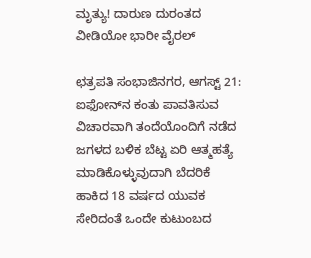ಮೃತ್ಯು! ದಾರುಣ ದುರಂತದ ವೀಡಿಯೋ ಭಾರೀ ವೈರಲ್

ಛತ್ರಪತಿ ಸಂಭಾಜಿನಗರ, ಆಗಸ್ಟ್ 21: ಐಫೋನ್‌ನ ಕಂತು ಪಾವತಿಸುವ ವಿಚಾರವಾಗಿ ತಂದೆಯೊಂದಿಗೆ ನಡೆದ ಜಗಳದ ಬಳಿಕ ಬೆಟ್ಟ ಏರಿ ಆತ್ಮಹತ್ಯೆ ಮಾಡಿಕೊಳ್ಳುವುದಾಗಿ ಬೆದರಿಕೆ ಹಾಕಿದ 18 ವರ್ಷದ ಯುವಕ ಸೇರಿದಂತೆ ಒಂದೇ ಕುಟುಂಬದ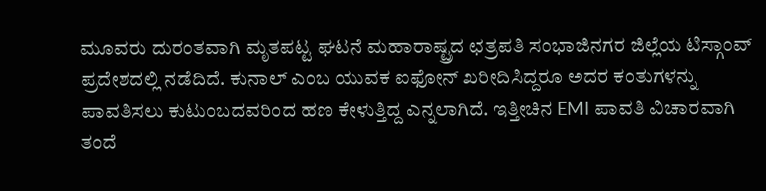ಮೂವರು ದುರಂತವಾಗಿ ಮೃತಪಟ್ಟ ಘಟನೆ ಮಹಾರಾಷ್ಟ್ರದ ಛತ್ರಪತಿ ಸಂಭಾಜಿನಗರ ಜಿಲ್ಲೆಯ ಟಿಸ್ಗಾಂವ್ ಪ್ರದೇಶದಲ್ಲಿ ನಡೆದಿದೆ. ಕುನಾಲ್ ಎಂಬ ಯುವಕ ಐಫೋನ್ ಖರೀದಿಸಿದ್ದರೂ ಅದರ ಕಂತುಗಳನ್ನು ಪಾವತಿಸಲು ಕುಟುಂಬದವರಿಂದ ಹಣ ಕೇಳುತ್ತಿದ್ದ ಎನ್ನಲಾಗಿದೆ. ಇತ್ತೀಚಿನ EMI ಪಾವತಿ ವಿಚಾರವಾಗಿ ತಂದೆ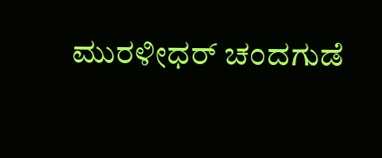ಮುರಳೀಧರ್ ಚಂದಗುಡೆ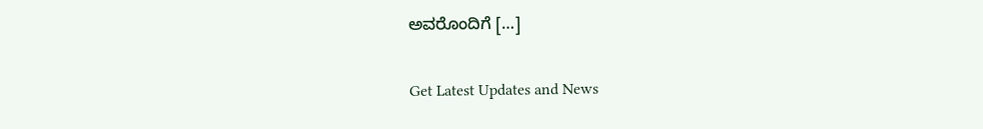ಅವರೊಂದಿಗೆ […]

Get Latest Updates and News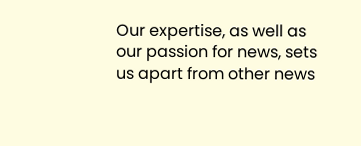Our expertise, as well as our passion for news, sets us apart from other news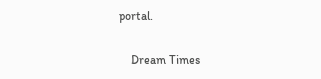portal.

    Dream Times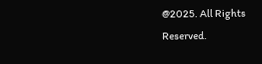@2025. All Rights Reserved.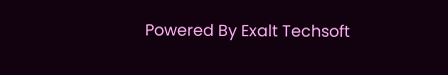Powered By Exalt Techsoft